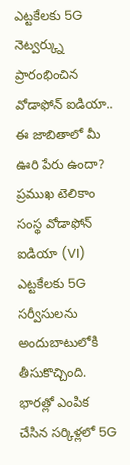ఎట్టకేలకు 5G నెట్వర్క్ను ప్రారంభించిన వోడాఫోన్ ఐడియా.. ఈ జాబితాలో మీ ఊరి పేరు ఉందా?
ప్రముఖ టెలికాం సంస్థ వోడాఫోన్ ఐడియా (VI) ఎట్టకేలకు 5G సర్వీసులను అందుబాటులోకి తీసుకొచ్చింది. భారత్లో ఎంపిక చేసిన సర్కిళ్లలో 5G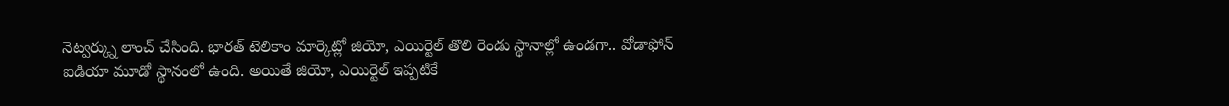నెట్వర్క్ను లాంచ్ చేసింది. భారత్ టెలికాం మార్కెట్లో జియో, ఎయిర్టెల్ తొలి రెండు స్థానాల్లో ఉండగా.. వోడాఫోన్ ఐడియా మూడో స్థానంలో ఉంది. అయితే జియో, ఎయిర్టెల్ ఇప్పటికే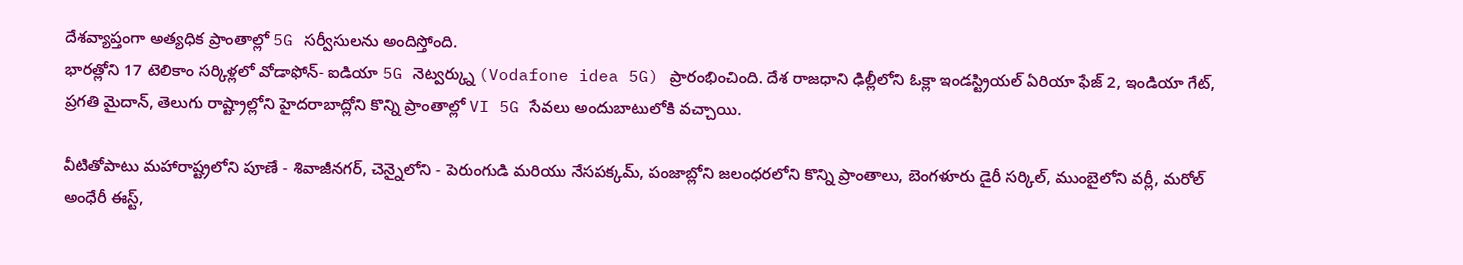దేశవ్యాప్తంగా అత్యధిక ప్రాంతాల్లో 5G సర్వీసులను అందిస్తోంది.
భారత్లోని 17 టెలికాం సర్కిళ్లలో వోడాఫోన్- ఐడియా 5G నెట్వర్క్ను (Vodafone idea 5G) ప్రారంభించింది. దేశ రాజధాని ఢిల్లీలోని ఓక్లా ఇండస్ట్రియల్ ఏరియా ఫేజ్ 2, ఇండియా గేట్, ప్రగతి మైదాన్, తెలుగు రాష్ట్రాల్లోని హైదరాబాద్లోని కొన్ని ప్రాంతాల్లో VI 5G సేవలు అందుబాటులోకి వచ్చాయి.

వీటితోపాటు మహారాష్ట్రలోని పూణే - శివాజీనగర్, చెన్నైలోని - పెరుంగుడి మరియు నేసపక్కమ్, పంజాబ్లోని జలంధరలోని కొన్ని ప్రాంతాలు, బెంగళూరు డైరీ సర్కిల్, ముంబైలోని వర్లీ, మరోల్ అంధేరీ ఈస్ట్,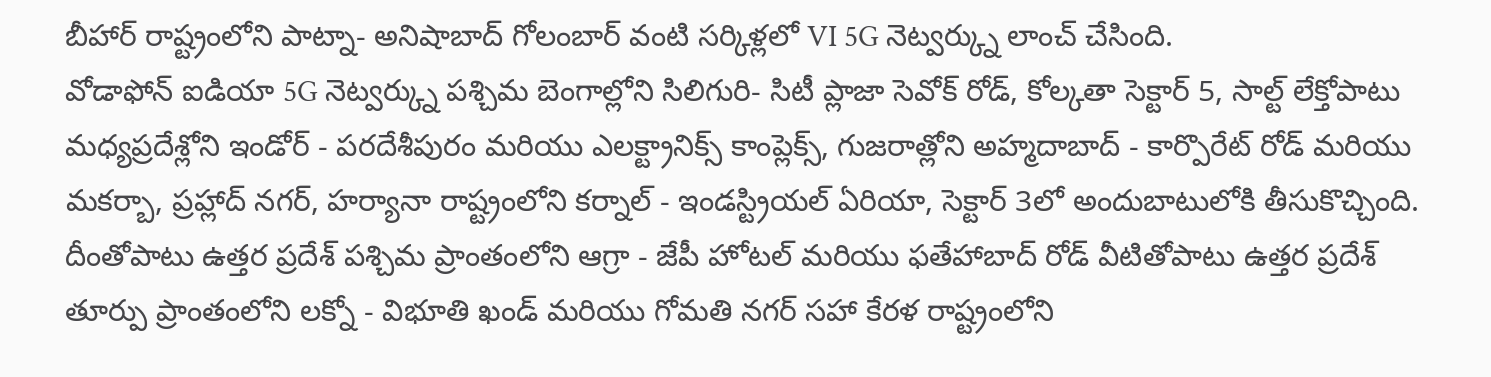బీహార్ రాష్ట్రంలోని పాట్నా- అనిషాబాద్ గోలంబార్ వంటి సర్కిళ్లలో VI 5G నెట్వర్క్ను లాంచ్ చేసింది.
వోడాఫోన్ ఐడియా 5G నెట్వర్క్ను పశ్చిమ బెంగాల్లోని సిలిగురి- సిటీ ప్లాజా సెవోక్ రోడ్, కోల్కతా సెక్టార్ 5, సాల్ట్ లేక్తోపాటు మధ్యప్రదేశ్లోని ఇండోర్ - పరదేశీపురం మరియు ఎలక్ట్రానిక్స్ కాంప్లెక్స్, గుజరాత్లోని అహ్మదాబాద్ - కార్పొరేట్ రోడ్ మరియు మకర్బా, ప్రహ్లాద్ నగర్, హర్యానా రాష్ట్రంలోని కర్నాల్ - ఇండస్ట్రియల్ ఏరియా, సెక్టార్ 3లో అందుబాటులోకి తీసుకొచ్చింది.
దీంతోపాటు ఉత్తర ప్రదేశ్ పశ్చిమ ప్రాంతంలోని ఆగ్రా - జేపీ హోటల్ మరియు ఫతేహాబాద్ రోడ్ వీటితోపాటు ఉత్తర ప్రదేశ్ తూర్పు ప్రాంతంలోని లక్నో - విభూతి ఖండ్ మరియు గోమతి నగర్ సహా కేరళ రాష్ట్రంలోని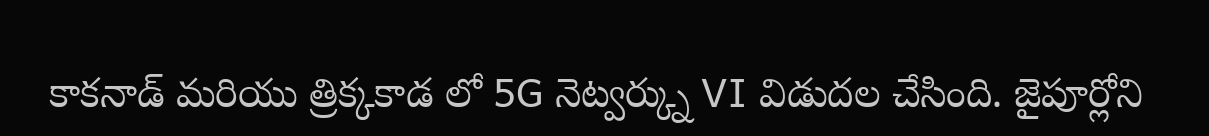కాకనాడ్ మరియు త్రిక్కకాడ లో 5G నెట్వర్క్ను VI విడుదల చేసింది. జైపూర్లోని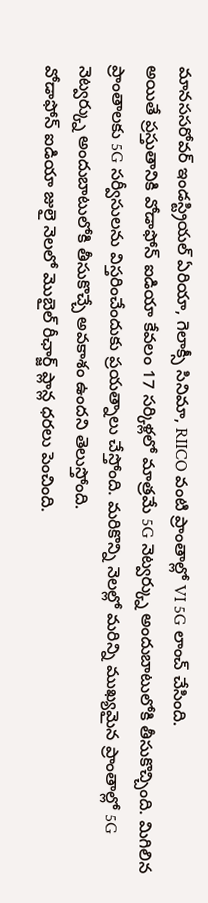మానససరోవర్ ఇండస్ట్రియల్ ఏరియా, గెలాక్సీ సినిమా, RIICO వంటి ప్రాంతాల్లో VI 5G లాంచ్ చేసింది.
అయితే ప్రస్తుతానికి వోడాఫోన్ ఐడియా కేవలం 17 సర్కిళ్లలో మాత్రమే 5G నెట్వర్క్ను అందుబాటులోకి తీసుకొచ్చింది. మిగిలిన ప్రాంతాలకు 5G సర్వీసులను విస్తరించేందుకు ప్రయత్నాలు చేస్తోంది. మరికొన్ని నెలల్లో మరిన్ని ముఖ్యమైన ప్రాంతాల్లో 5G నెట్వర్క్ను అందుబాటులోకి తీసుకొచ్చే అవకాశం ఉందని తెలుస్తోంది.
వోడాఫోన్ ఐడియా జులై నెలలో మొబైల్ రీఛార్జ్ ప్లాన్ల ధరలు పెంచింది.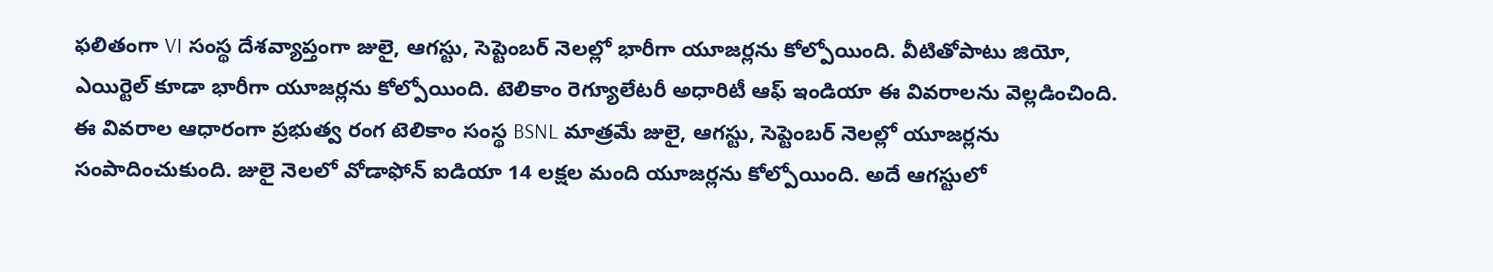ఫలితంగా VI సంస్థ దేశవ్యాప్తంగా జులై, ఆగస్టు, సెప్టెంబర్ నెలల్లో భారీగా యూజర్లను కోల్పోయింది. వీటితోపాటు జియో, ఎయిర్టెల్ కూడా భారీగా యూజర్లను కోల్పోయింది. టెలికాం రెగ్యూలేటరీ అధారిటీ ఆఫ్ ఇండియా ఈ వివరాలను వెల్లడించింది.
ఈ వివరాల ఆధారంగా ప్రభుత్వ రంగ టెలికాం సంస్థ BSNL మాత్రమే జులై, ఆగస్టు, సెప్టెంబర్ నెలల్లో యూజర్లను సంపాదించుకుంది. జులై నెలలో వోడాఫోన్ ఐడియా 14 లక్షల మంది యూజర్లను కోల్పోయింది. అదే ఆగస్టులో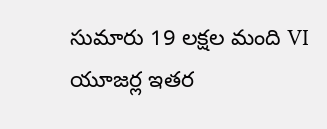సుమారు 19 లక్షల మంది VI యూజర్ల ఇతర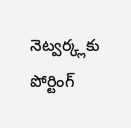నెట్వర్క్లకు పోర్టింగ్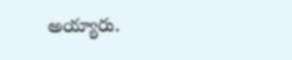అయ్యారు.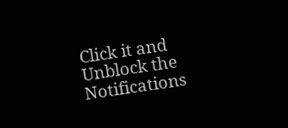Click it and Unblock the Notifications